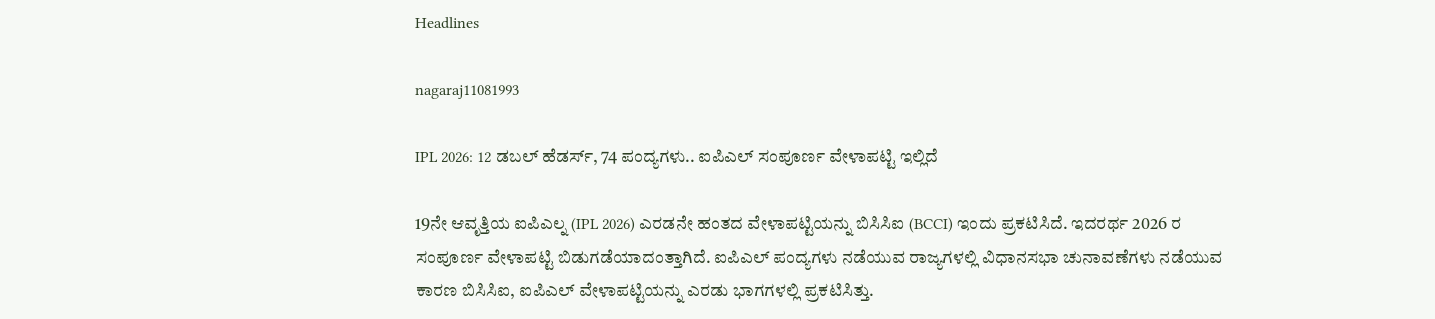Headlines

nagaraj11081993

IPL 2026: 12 ಡಬಲ್ ಹೆಡರ್ಸ್, 74 ಪಂದ್ಯಗಳು.. ಐಪಿಎಲ್ ಸಂಪೂರ್ಣ ವೇಳಾಪಟ್ಟಿ ಇಲ್ಲಿದೆ

19ನೇ ಆವೃತ್ತಿಯ ಐಪಿಎಲ್ನ (IPL 2026) ಎರಡನೇ ಹಂತದ ವೇಳಾಪಟ್ಟಿಯನ್ನು ಬಿಸಿಸಿಐ (BCCI) ಇಂದು ಪ್ರಕಟಿಸಿದೆ. ಇದರರ್ಥ 2026 ರ ಸಂಪೂರ್ಣ ವೇಳಾಪಟ್ಟಿ ಬಿಡುಗಡೆಯಾದಂತ್ತಾಗಿದೆ. ಐಪಿಎಲ್ ಪಂದ್ಯಗಳು ನಡೆಯುವ ರಾಜ್ಯಗಳಲ್ಲಿ ವಿಧಾನಸಭಾ ಚುನಾವಣೆಗಳು ನಡೆಯುವ ಕಾರಣ ಬಿಸಿಸಿಐ, ಐಪಿಎಲ್ ವೇಳಾಪಟ್ಟಿಯನ್ನು ಎರಡು ಭಾಗಗಳಲ್ಲಿ ಪ್ರಕಟಿಸಿತ್ತು.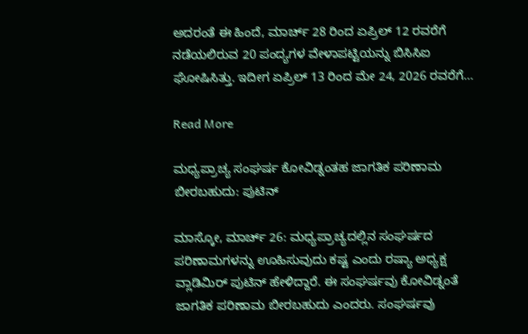ಅದರಂತೆ ಈ ಹಿಂದೆ, ಮಾರ್ಚ್ 28 ರಿಂದ ಏಪ್ರಿಲ್ 12 ರವರೆಗೆ ನಡೆಯಲಿರುವ 20 ಪಂದ್ಯಗಳ ವೇಳಾಪಟ್ಟಿಯನ್ನು ಬಿಸಿಸಿಐ ಘೋಷಿಸಿತ್ತು. ಇದೀಗ ಏಪ್ರಿಲ್ 13 ರಿಂದ ಮೇ 24, 2026 ರವರೆಗೆ…

Read More

ಮಧ್ಯಪ್ರಾಚ್ಯ ಸಂಘರ್ಷ ಕೋವಿಡ್ನಂತಹ ಜಾಗತಿಕ ಪರಿಣಾಮ ಬೀರಬಹುದು: ಪುಟಿನ್

ಮಾಸ್ಕೋ, ಮಾರ್ಚ್ 26: ಮಧ್ಯಪ್ರಾಚ್ಯದಲ್ಲಿನ ಸಂಘರ್ಷದ ಪರಿಣಾಮಗಳನ್ನು ಊಹಿಸುವುದು ಕಷ್ಟ ಎಂದು ರಷ್ಯಾ ಅಧ್ಯಕ್ಷ ವ್ಲಾಡಿಮಿರ್ ಪುಟಿನ್ ಹೇಳಿದ್ದಾರೆ. ಈ ಸಂಘರ್ಷವು ಕೋವಿಡ್ನಂತೆ ಜಾಗತಿಕ ಪರಿಣಾಮ ಬೀರಬಹುದು ಎಂದರು. ಸಂಘರ್ಷವು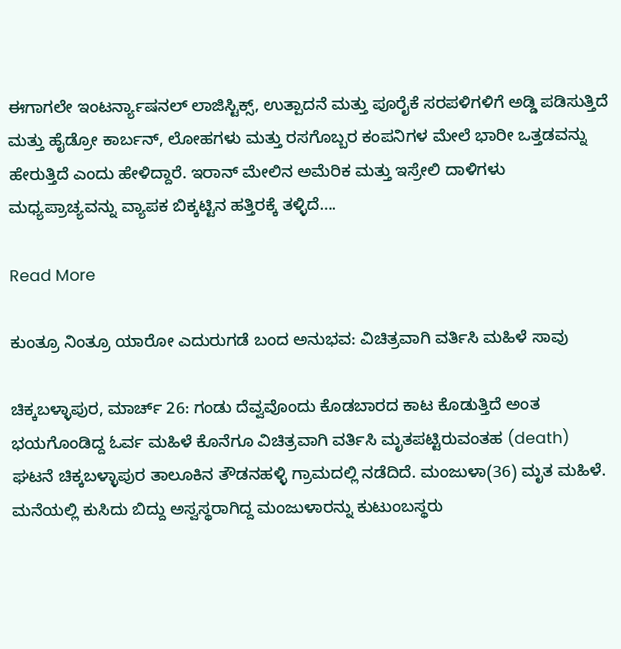ಈಗಾಗಲೇ ಇಂಟರ್ನ್ಯಾಷನಲ್ ಲಾಜಿಸ್ಟಿಕ್ಸ್, ಉತ್ಪಾದನೆ ಮತ್ತು ಪೂರೈಕೆ ಸರಪಳಿಗಳಿಗೆ ಅಡ್ಡಿ ಪಡಿಸುತ್ತಿದೆ ಮತ್ತು ಹೈಡ್ರೋ ಕಾರ್ಬನ್, ಲೋಹಗಳು ಮತ್ತು ರಸಗೊಬ್ಬರ ಕಂಪನಿಗಳ ಮೇಲೆ ಭಾರೀ ಒತ್ತಡವನ್ನು ಹೇರುತ್ತಿದೆ ಎಂದು ಹೇಳಿದ್ದಾರೆ. ಇರಾನ್ ಮೇಲಿನ ಅಮೆರಿಕ ಮತ್ತು ಇಸ್ರೇಲಿ ದಾಳಿಗಳು ಮಧ್ಯಪ್ರಾಚ್ಯವನ್ನು ವ್ಯಾಪಕ ಬಿಕ್ಕಟ್ಟಿನ ಹತ್ತಿರಕ್ಕೆ ತಳ್ಳಿದೆ….

Read More

ಕುಂತ್ರೂ ನಿಂತ್ರೂ ಯಾರೋ ಎದುರುಗಡೆ ಬಂದ ಅನುಭವ: ವಿಚಿತ್ರವಾಗಿ ವರ್ತಿಸಿ ಮಹಿಳೆ ಸಾವು

ಚಿಕ್ಕಬಳ್ಳಾಪುರ, ಮಾರ್ಚ್ 26: ಗಂಡು ದೆವ್ವವೊಂದು ಕೊಡಬಾರದ ಕಾಟ ಕೊಡುತ್ತಿದೆ ಅಂತ ಭಯಗೊಂಡಿದ್ದ ಓರ್ವ ಮಹಿಳೆ ಕೊನೆಗೂ ವಿಚಿತ್ರವಾಗಿ ವರ್ತಿಸಿ ಮೃತಪಟ್ಟಿರುವಂತಹ (death) ಘಟನೆ ಚಿಕ್ಕಬಳ್ಳಾಪುರ ತಾಲೂಕಿನ ತೌಡನಹಳ್ಳಿ ಗ್ರಾಮದಲ್ಲಿ ನಡೆದಿದೆ. ಮಂಜುಳಾ(36) ಮೃತ ಮಹಿಳೆ. ಮನೆಯಲ್ಲಿ ಕುಸಿದು ಬಿದ್ದು ಅಸ್ವಸ್ಥರಾಗಿದ್ದ ಮಂಜುಳಾರನ್ನು ಕುಟುಂಬಸ್ಥರು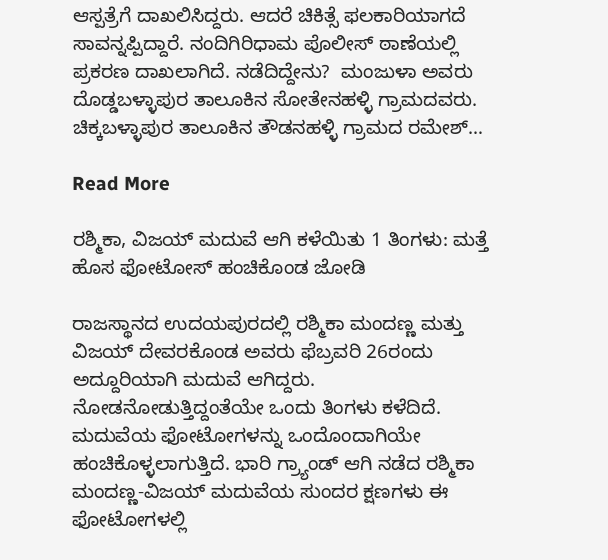ಆಸ್ಪತ್ರೆಗೆ ದಾಖಲಿಸಿದ್ದರು. ಆದರೆ ಚಿಕಿತ್ಸೆ ಫಲಕಾರಿಯಾಗದೆ ಸಾವನ್ನಪ್ಪಿದ್ದಾರೆ. ನಂದಿಗಿರಿಧಾಮ ಪೊಲೀಸ್ ಠಾಣೆಯಲ್ಲಿ ಪ್ರಕರಣ ದಾಖಲಾಗಿದೆ. ನಡೆದಿದ್ದೇನು?  ಮಂಜುಳಾ ಅವರು ದೊಡ್ಡಬಳ್ಳಾಪುರ ತಾಲೂಕಿನ ಸೋತೇನಹಳ್ಳಿ ಗ್ರಾಮದವರು. ಚಿಕ್ಕಬಳ್ಳಾಪುರ ತಾಲೂಕಿನ ತೌಡನಹಳ್ಳಿ ಗ್ರಾಮದ ರಮೇಶ್…

Read More

ರಶ್ಮಿಕಾ, ವಿಜಯ್ ಮದುವೆ ಆಗಿ ಕಳೆಯಿತು 1 ತಿಂಗಳು: ಮತ್ತೆ ಹೊಸ ಫೋಟೋಸ್ ಹಂಚಿಕೊಂಡ ಜೋಡಿ

ರಾಜಸ್ಥಾನದ ಉದಯಪುರದಲ್ಲಿ ರಶ್ಮಿಕಾ ಮಂದಣ್ಣ ಮತ್ತು ವಿಜಯ್ ದೇವರಕೊಂಡ ಅವರು ಫೆಬ್ರವರಿ 26ರಂದು ಅದ್ದೂರಿಯಾಗಿ ಮದುವೆ ಆಗಿದ್ದರು. ನೋಡನೋಡುತ್ತಿದ್ದಂತೆಯೇ ಒಂದು ತಿಂಗಳು ಕಳೆದಿದೆ. ಮದುವೆಯ ಫೋಟೋಗಳನ್ನು ಒಂದೊಂದಾಗಿಯೇ ಹಂಚಿಕೊಳ್ಳಲಾಗುತ್ತಿದೆ. ಭಾರಿ ಗ್ರ್ಯಾಂಡ್ ಆಗಿ ನಡೆದ ರಶ್ಮಿಕಾ ಮಂದಣ್ಣ-ವಿಜಯ್ ಮದುವೆಯ ಸುಂದರ ಕ್ಷಣಗಳು ಈ ಫೋಟೋಗಳಲ್ಲಿ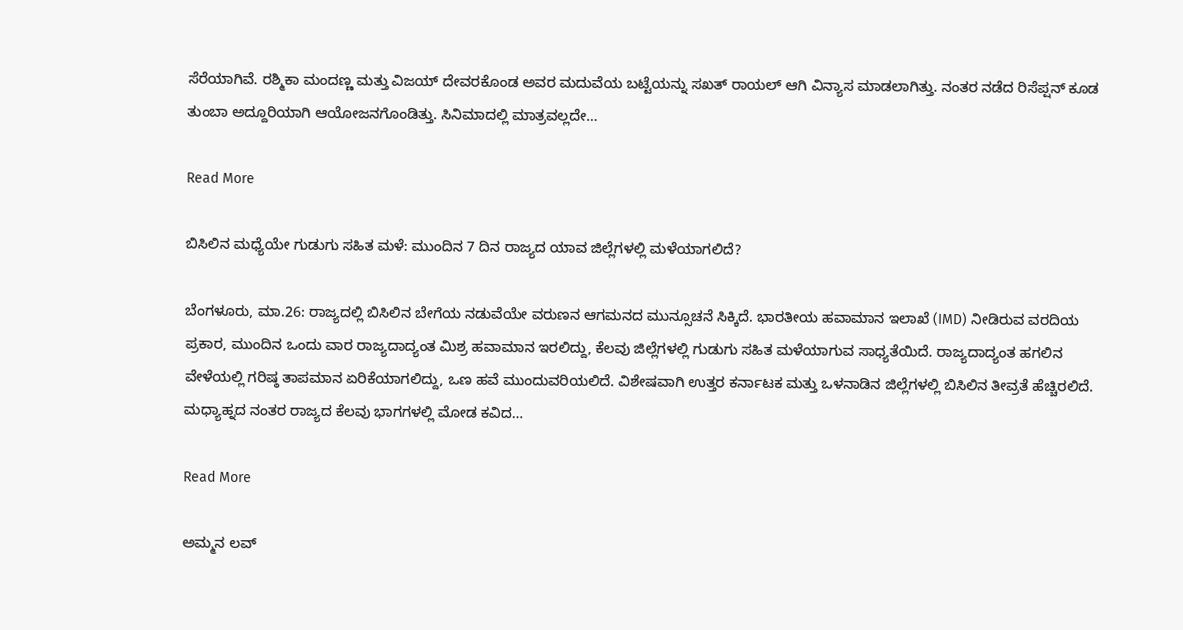ಸೆರೆಯಾಗಿವೆ. ರಶ್ಮಿಕಾ ಮಂದಣ್ಣ ಮತ್ತು ವಿಜಯ್ ದೇವರಕೊಂಡ ಅವರ ಮದುವೆಯ ಬಟ್ಟೆಯನ್ನು ಸಖತ್ ರಾಯಲ್ ಆಗಿ ವಿನ್ಯಾಸ ಮಾಡಲಾಗಿತ್ತು. ನಂತರ ನಡೆದ ರಿಸೆಪ್ಷನ್ ಕೂಡ ತುಂಬಾ ಅದ್ದೂರಿಯಾಗಿ ಆಯೋಜನಗೊಂಡಿತ್ತು. ಸಿನಿಮಾದಲ್ಲಿ ಮಾತ್ರವಲ್ಲದೇ…

Read More

ಬಿಸಿಲಿನ ಮಧ್ಯೆಯೇ ಗುಡುಗು ಸಹಿತ ಮಳೆ: ಮುಂದಿನ 7 ದಿನ ರಾಜ್ಯದ ಯಾವ ಜಿಲ್ಲೆಗಳಲ್ಲಿ ಮಳೆಯಾಗಲಿದೆ?

ಬೆಂಗಳೂರು, ಮಾ.26: ರಾಜ್ಯದಲ್ಲಿ ಬಿಸಿಲಿನ ಬೇಗೆಯ ನಡುವೆಯೇ ವರುಣನ ಆಗಮನದ ಮುನ್ಸೂಚನೆ ಸಿಕ್ಕಿದೆ. ಭಾರತೀಯ ಹವಾಮಾನ ಇಲಾಖೆ (IMD) ನೀಡಿರುವ ವರದಿಯ ಪ್ರಕಾರ, ಮುಂದಿನ ಒಂದು ವಾರ ರಾಜ್ಯದಾದ್ಯಂತ ಮಿಶ್ರ ಹವಾಮಾನ ಇರಲಿದ್ದು, ಕೆಲವು ಜಿಲ್ಲೆಗಳಲ್ಲಿ ಗುಡುಗು ಸಹಿತ ಮಳೆಯಾಗುವ ಸಾಧ್ಯತೆಯಿದೆ. ರಾಜ್ಯದಾದ್ಯಂತ ಹಗಲಿನ ವೇಳೆಯಲ್ಲಿ ಗರಿಷ್ಠ ತಾಪಮಾನ ಏರಿಕೆಯಾಗಲಿದ್ದು, ಒಣ ಹವೆ ಮುಂದುವರಿಯಲಿದೆ. ವಿಶೇಷವಾಗಿ ಉತ್ತರ ಕರ್ನಾಟಕ ಮತ್ತು ಒಳನಾಡಿನ ಜಿಲ್ಲೆಗಳಲ್ಲಿ ಬಿಸಿಲಿನ ತೀವ್ರತೆ ಹೆಚ್ಚಿರಲಿದೆ. ಮಧ್ಯಾಹ್ನದ ನಂತರ ರಾಜ್ಯದ ಕೆಲವು ಭಾಗಗಳಲ್ಲಿ ಮೋಡ ಕವಿದ…

Read More

ಅಮ್ಮನ ಲವ್‌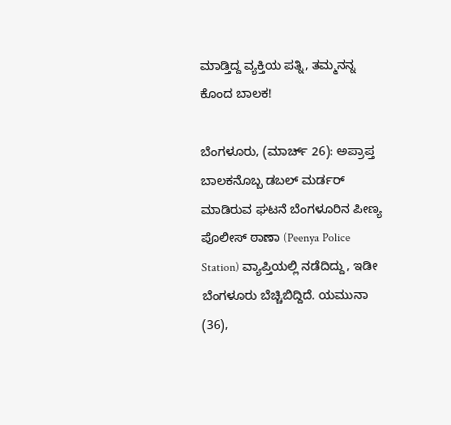ಮಾಡ್ತಿದ್ದ ವ್ಯಕ್ತಿಯ ಪತ್ನಿ, ತಮ್ಮನನ್ನ ಕೊಂದ ಬಾಲಕ!

ಬೆಂಗಳೂರು, (ಮಾರ್ಚ್ 26): ಅಪ್ರಾಪ್ತ ಬಾಲಕನೊಬ್ಬ ಡಬಲ್‌ ಮರ್ಡರ್‌ ಮಾಡಿರುವ ಘಟನೆ ಬೆಂಗಳೂರಿನ ಪೀಣ್ಯ ಪೊಲೀಸ್‌ ಠಾಣಾ (Peenya Police Station) ವ್ಯಾಪ್ತಿಯಲ್ಲಿ ನಡೆದಿದ್ದು, ಇಡೀ ಬೆಂಗಳೂರು ಬೆಚ್ಚಿಬಿದ್ದಿದೆ. ಯಮುನಾ (36),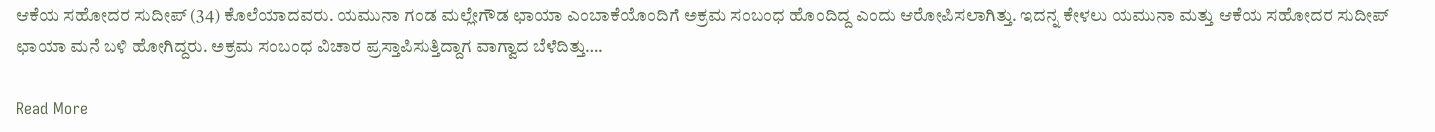ಆಕೆಯ ಸಹೋದರ ಸುದೀಪ್ (34) ಕೊಲೆಯಾದವರು. ಯಮುನಾ ಗಂಡ ಮಲ್ಲೇಗೌಡ ಛಾಯಾ ಎಂಬಾಕೆಯೊಂದಿಗೆ ಅಕ್ರಮ ಸಂಬಂಧ ಹೊಂದಿದ್ದ ಎಂದು ಆರೋಪಿಸಲಾಗಿತ್ತು. ಇದನ್ನ ಕೇಳಲು ಯಮುನಾ ಮತ್ತು ಆಕೆಯ ಸಹೋದರ ಸುದೀಪ್‌ ಛಾಯಾ ಮನೆ ಬಳಿ ಹೋಗಿದ್ದರು. ಅಕ್ರಮ ಸಂಬಂಧ ವಿಚಾರ ಪ್ರಸ್ತಾಪಿಸುತ್ತಿದ್ದಾಗ ವಾಗ್ವಾದ ಬೆಳೆದಿತ್ತು….

Read More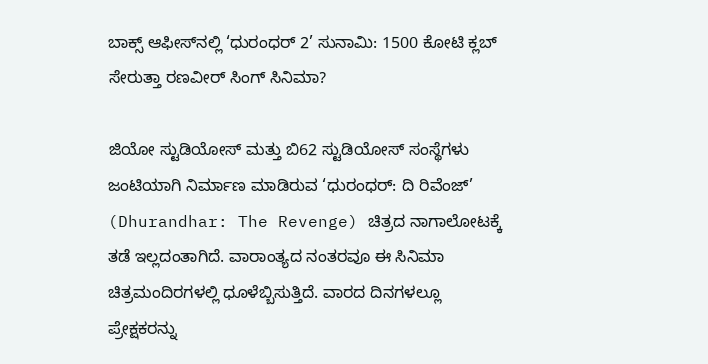ಬಾಕ್ಸ್ ಆಫೀಸ್‌ನಲ್ಲಿ ‘ಧುರಂಧರ್ 2’ ಸುನಾಮಿ: 1500 ಕೋಟಿ ಕ್ಲಬ್ ಸೇರುತ್ತಾ ರಣವೀರ್ ಸಿಂಗ್ ಸಿನಿಮಾ?

ಜಿಯೋ ಸ್ಟುಡಿಯೋಸ್ ಮತ್ತು ಬಿ62 ಸ್ಟುಡಿಯೋಸ್ ಸಂಸ್ಥೆಗಳು ಜಂಟಿಯಾಗಿ ನಿರ್ಮಾಣ ಮಾಡಿರುವ ‘ಧುರಂಧರ್: ದಿ ರಿವೆಂಜ್’ (Dhurandhar: The Revenge) ಚಿತ್ರದ ನಾಗಾಲೋಟಕ್ಕೆ ತಡೆ ಇಲ್ಲದಂತಾಗಿದೆ. ವಾರಾಂತ್ಯದ ನಂತರವೂ ಈ ಸಿನಿಮಾ ಚಿತ್ರಮಂದಿರಗಳಲ್ಲಿ ಧೂಳೆಬ್ಬಿಸುತ್ತಿದೆ. ವಾರದ ದಿನಗಳಲ್ಲೂ ಪ್ರೇಕ್ಷಕರನ್ನು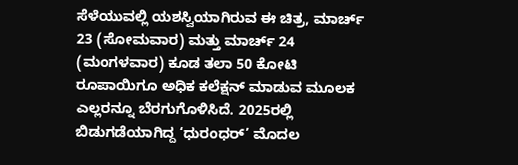ಸೆಳೆಯುವಲ್ಲಿ ಯಶಸ್ವಿಯಾಗಿರುವ ಈ ಚಿತ್ರ, ಮಾರ್ಚ್ 23 (ಸೋಮವಾರ) ಮತ್ತು ಮಾರ್ಚ್ 24 (ಮಂಗಳವಾರ) ಕೂಡ ತಲಾ 50 ಕೋಟಿ ರೂಪಾಯಿಗೂ ಅಧಿಕ ಕಲೆಕ್ಷನ್ ಮಾಡುವ ಮೂಲಕ ಎಲ್ಲರನ್ನೂ ಬೆರಗುಗೊಳಿಸಿದೆ. 2025ರಲ್ಲಿ ಬಿಡುಗಡೆಯಾಗಿದ್ದ ‘ಧುರಂಧರ್’ ಮೊದಲ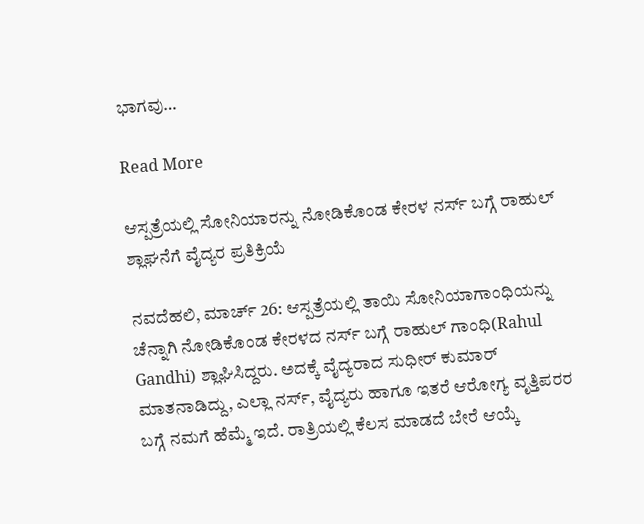ಭಾಗವು…

Read More

ಆಸ್ಪತ್ರೆಯಲ್ಲಿ ಸೋನಿಯಾರನ್ನು ನೋಡಿಕೊಂಡ ಕೇರಳ ನರ್ಸ್ ಬಗ್ಗೆ ರಾಹುಲ್ ಶ್ಲಾಘನೆಗೆ ವೈದ್ಯರ ಪ್ರತಿಕ್ರಿಯೆ

ನವದೆಹಲಿ, ಮಾರ್ಚ್ 26: ಆಸ್ಪತ್ರೆಯಲ್ಲಿ ತಾಯಿ ಸೋನಿಯಾಗಾಂಧಿಯನ್ನು ಚೆನ್ನಾಗಿ ನೋಡಿಕೊಂಡ ಕೇರಳದ ನರ್ಸ್ ಬಗ್ಗೆ ರಾಹುಲ್ ಗಾಂಧಿ(Rahul Gandhi) ಶ್ಲಾಘಿಸಿದ್ದರು. ಅದಕ್ಕೆ ವೈದ್ಯರಾದ ಸುಧೀರ್ ಕುಮಾರ್ ಮಾತನಾಡಿದ್ದು, ಎಲ್ಲಾ ನರ್ಸ್, ವೈದ್ಯರು ಹಾಗೂ ಇತರೆ ಆರೋಗ್ಯ ವೃತ್ತಿಪರರ ಬಗ್ಗೆ ನಮಗೆ ಹೆಮ್ಮೆ ಇದೆ. ರಾತ್ರಿಯಲ್ಲಿ ಕೆಲಸ ಮಾಡದೆ ಬೇರೆ ಆಯ್ಕೆ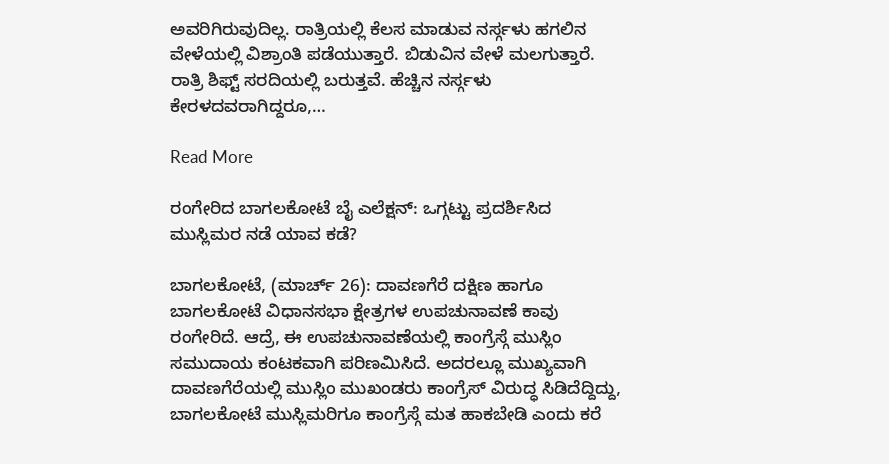ಅವರಿಗಿರುವುದಿಲ್ಲ. ರಾತ್ರಿಯಲ್ಲಿ ಕೆಲಸ ಮಾಡುವ ನರ್ಸ್ಗಳು ಹಗಲಿನ ವೇಳೆಯಲ್ಲಿ ವಿಶ್ರಾಂತಿ ಪಡೆಯುತ್ತಾರೆ. ಬಿಡುವಿನ ವೇಳೆ ಮಲಗುತ್ತಾರೆ. ರಾತ್ರಿ ಶಿಫ್ಟ್ ಸರದಿಯಲ್ಲಿ ಬರುತ್ತವೆ. ಹೆಚ್ಚಿನ ನರ್ಸ್ಗಳು ಕೇರಳದವರಾಗಿದ್ದರೂ,…

Read More

ರಂಗೇರಿದ ಬಾಗಲಕೋಟೆ ಬೈ ಎಲೆಕ್ಷನ್: ಒಗ್ಗಟ್ಟು ಪ್ರದರ್ಶಿಸಿದ ಮುಸ್ಲಿಮರ ನಡೆ ಯಾವ ಕಡೆ?

ಬಾಗಲಕೋಟೆ, (ಮಾರ್ಚ್ 26): ದಾವಣಗೆರೆ ದಕ್ಷಿಣ ಹಾಗೂ ಬಾಗಲಕೋಟೆ ವಿಧಾನಸಭಾ ಕ್ಷೇತ್ರಗಳ ಉಪಚುನಾವಣೆ ಕಾವು ರಂಗೇರಿದೆ. ಆದ್ರೆ, ಈ ಉಪಚುನಾವಣೆಯಲ್ಲಿ ಕಾಂಗ್ರೆಸ್ಗೆ ಮುಸ್ಲಿಂ ಸಮುದಾಯ ಕಂಟಕವಾಗಿ ಪರಿಣಮಿಸಿದೆ. ಅದರಲ್ಲೂ ಮುಖ್ಯವಾಗಿ ದಾವಣಗೆರೆಯಲ್ಲಿ ಮುಸ್ಲಿಂ ಮುಖಂಡರು ಕಾಂಗ್ರೆಸ್ ವಿರುದ್ಧ ಸಿಡಿದೆದ್ದಿದ್ದು, ಬಾಗಲಕೋಟೆ ಮುಸ್ಲಿಮರಿಗೂ ಕಾಂಗ್ರೆಸ್ಗೆ ಮತ ಹಾಕಬೇಡಿ ಎಂದು ಕರೆ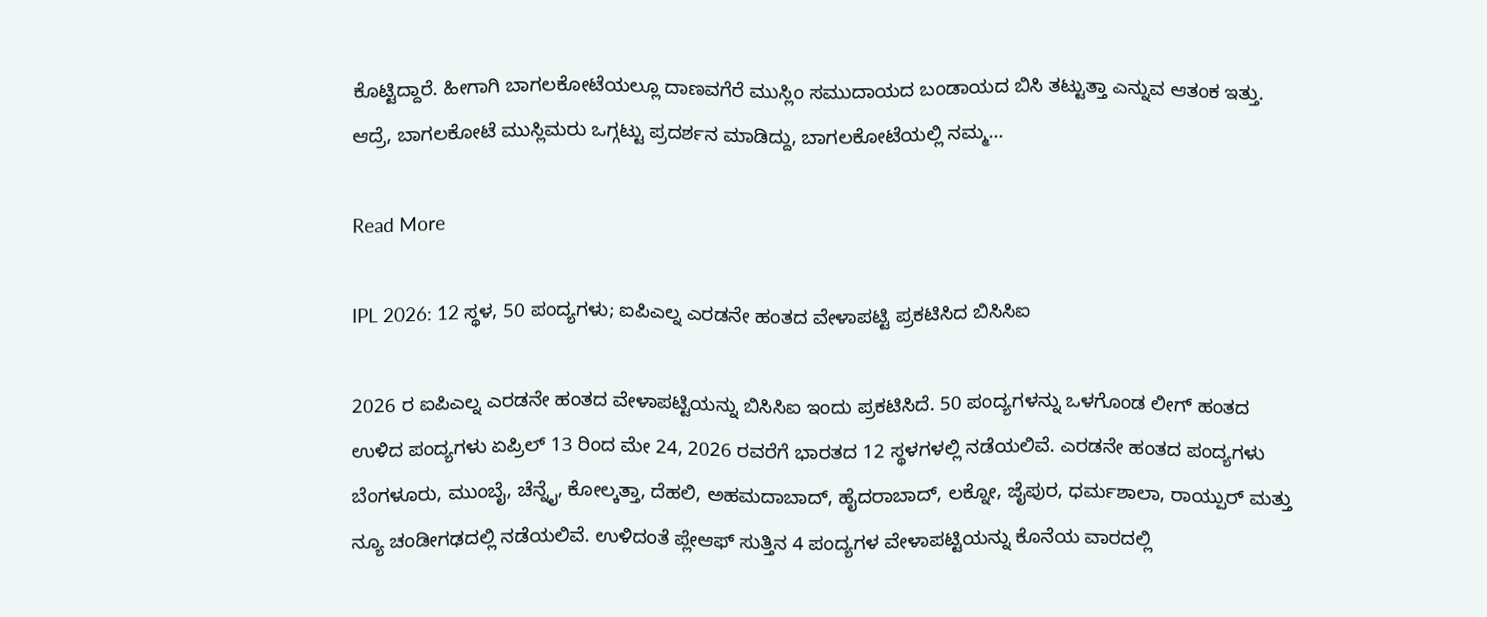ಕೊಟ್ಟಿದ್ದಾರೆ. ಹೀಗಾಗಿ ಬಾಗಲಕೋಟೆಯಲ್ಲೂ ದಾಣವಗೆರೆ ಮುಸ್ಲಿಂ ಸಮುದಾಯದ ಬಂಡಾಯದ ಬಿಸಿ ತಟ್ಟುತ್ತಾ ಎನ್ನುವ ಆತಂಕ ಇತ್ತು. ಆದ್ರೆ, ಬಾಗಲಕೋಟೆ ಮುಸ್ಲಿಮರು ಒಗ್ಗಟ್ಟು ಪ್ರದರ್ಶನ ಮಾಡಿದ್ದು, ಬಾಗಲಕೋಟೆಯಲ್ಲಿ ನಮ್ಮ…

Read More

IPL 2026: 12 ಸ್ಥಳ, 50 ಪಂದ್ಯಗಳು; ಐಪಿಎಲ್ನ ಎರಡನೇ ಹಂತದ ವೇಳಾಪಟ್ಟಿ ಪ್ರಕಟಿಸಿದ ಬಿಸಿಸಿಐ

2026 ರ ಐಪಿಎಲ್ನ ಎರಡನೇ ಹಂತದ ವೇಳಾಪಟ್ಟಿಯನ್ನು ಬಿಸಿಸಿಐ ಇಂದು ಪ್ರಕಟಿಸಿದೆ. 50 ಪಂದ್ಯಗಳನ್ನು ಒಳಗೊಂಡ ಲೀಗ್ ಹಂತದ ಉಳಿದ ಪಂದ್ಯಗಳು ಏಪ್ರಿಲ್ 13 ರಿಂದ ಮೇ 24, 2026 ರವರೆಗೆ ಭಾರತದ 12 ಸ್ಥಳಗಳಲ್ಲಿ ನಡೆಯಲಿವೆ. ಎರಡನೇ ಹಂತದ ಪಂದ್ಯಗಳು ಬೆಂಗಳೂರು, ಮುಂಬೈ, ಚೆನ್ನೈ, ಕೋಲ್ಕತ್ತಾ, ದೆಹಲಿ, ಅಹಮದಾಬಾದ್, ಹೈದರಾಬಾದ್, ಲಕ್ನೋ, ಜೈಪುರ, ಧರ್ಮಶಾಲಾ, ರಾಯ್ಪುರ್ ಮತ್ತು ನ್ಯೂ ಚಂಡೀಗಢದಲ್ಲಿ ನಡೆಯಲಿವೆ. ಉಳಿದಂತೆ ಪ್ಲೇಆಫ್‌ ಸುತ್ತಿನ 4 ಪಂದ್ಯಗಳ ವೇಳಾಪಟ್ಟಿಯನ್ನು ಕೊನೆಯ ವಾರದಲ್ಲಿ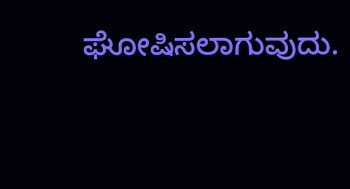ಘೋಷಿಸಲಾಗುವುದು.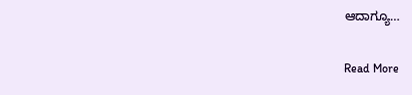ಆದಾಗ್ಯೂ…

Read More